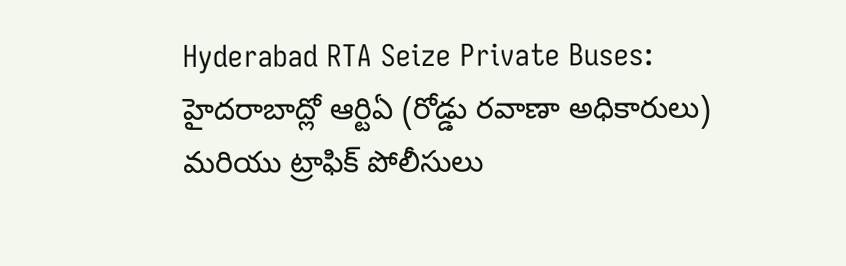Hyderabad RTA Seize Private Buses: హైదరాబాద్లో ఆర్టిఏ (రోడ్డు రవాణా అధికారులు) మరియు ట్రాఫిక్ పోలీసులు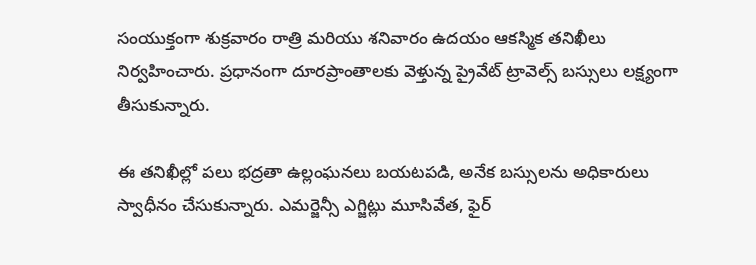సంయుక్తంగా శుక్రవారం రాత్రి మరియు శనివారం ఉదయం ఆకస్మిక తనిఖీలు నిర్వహించారు. ప్రధానంగా దూరప్రాంతాలకు వెళ్తున్న ప్రైవేట్ ట్రావెల్స్ బస్సులు లక్ష్యంగా తీసుకున్నారు.

ఈ తనిఖీల్లో పలు భద్రతా ఉల్లంఘనలు బయటపడి, అనేక బస్సులను అధికారులు స్వాధీనం చేసుకున్నారు. ఎమర్జెన్సీ ఎగ్జిట్లు మూసివేత, ఫైర్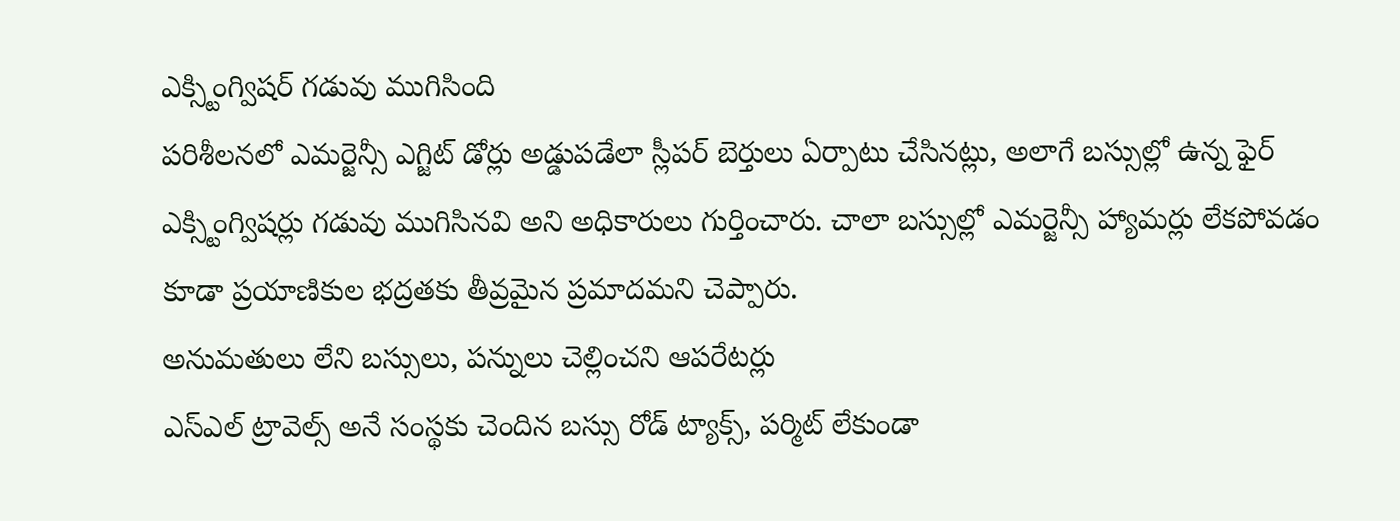ఎక్స్టింగ్విషర్ గడువు ముగిసింది
పరిశీలనలో ఎమర్జెన్సీ ఎగ్జిట్ డోర్లు అడ్డుపడేలా స్లీపర్ బెర్తులు ఏర్పాటు చేసినట్లు, అలాగే బస్సుల్లో ఉన్న ఫైర్ ఎక్స్టింగ్విషర్లు గడువు ముగిసినవి అని అధికారులు గుర్తించారు. చాలా బస్సుల్లో ఎమర్జెన్సీ హ్యామర్లు లేకపోవడం కూడా ప్రయాణికుల భద్రతకు తీవ్రమైన ప్రమాదమని చెప్పారు.
అనుమతులు లేని బస్సులు, పన్నులు చెల్లించని ఆపరేటర్లు
ఎస్ఎల్ ట్రావెల్స్ అనే సంస్థకు చెందిన బస్సు రోడ్ ట్యాక్స్, పర్మిట్ లేకుండా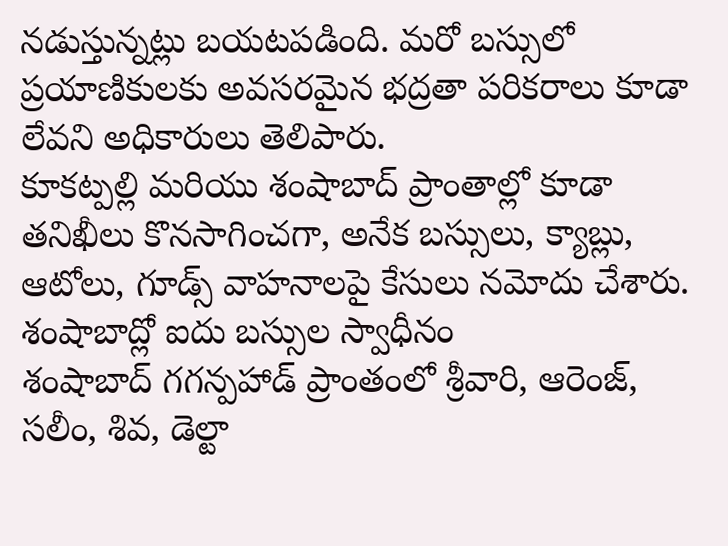నడుస్తున్నట్లు బయటపడింది. మరో బస్సులో ప్రయాణికులకు అవసరమైన భద్రతా పరికరాలు కూడా లేవని అధికారులు తెలిపారు.
కూకట్పల్లి మరియు శంషాబాద్ ప్రాంతాల్లో కూడా తనిఖీలు కొనసాగించగా, అనేక బస్సులు, క్యాబ్లు, ఆటోలు, గూడ్స్ వాహనాలపై కేసులు నమోదు చేశారు.
శంషాబాద్లో ఐదు బస్సుల స్వాధీనం
శంషాబాద్ గగన్పహాడ్ ప్రాంతంలో శ్రీవారి, ఆరెంజ్, సలీం, శివ, డెల్టా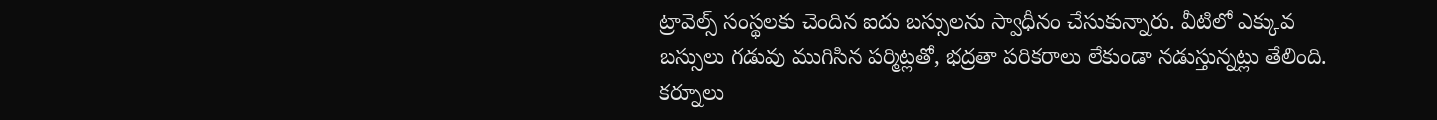ట్రావెల్స్ సంస్థలకు చెందిన ఐదు బస్సులను స్వాధీనం చేసుకున్నారు. వీటిలో ఎక్కువ బస్సులు గడువు ముగిసిన పర్మిట్లతో, భద్రతా పరికరాలు లేకుండా నడుస్తున్నట్లు తేలింది.
కర్నూలు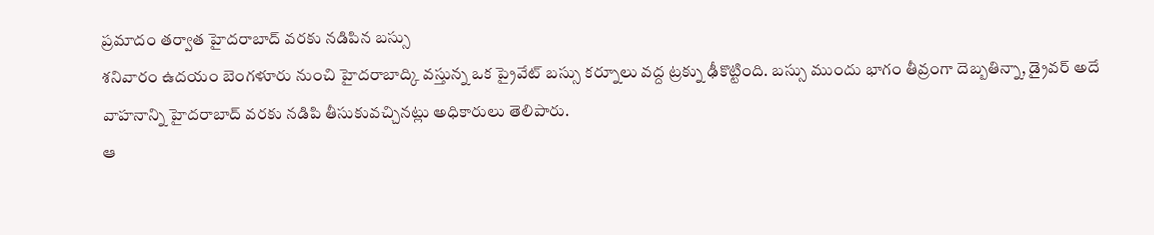ప్రమాదం తర్వాత హైదరాబాద్ వరకు నడిపిన బస్సు
శనివారం ఉదయం బెంగళూరు నుంచి హైదరాబాద్కి వస్తున్న ఒక ప్రైవేట్ బస్సు కర్నూలు వద్ద ట్రక్ను ఢీకొట్టింది. బస్సు ముందు భాగం తీవ్రంగా దెబ్బతిన్నా, డ్రైవర్ అదే వాహనాన్ని హైదరాబాద్ వరకు నడిపి తీసుకువచ్చినట్లు అధికారులు తెలిపారు.
ఆ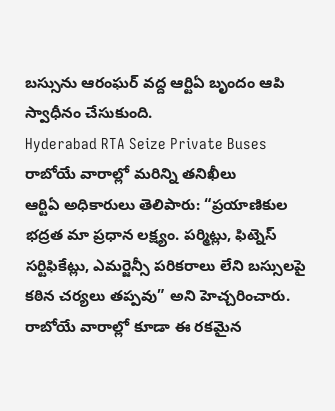బస్సును ఆరంఘర్ వద్ద ఆర్టిఏ బృందం ఆపి స్వాధీనం చేసుకుంది.
Hyderabad RTA Seize Private Buses రాబోయే వారాల్లో మరిన్ని తనిఖీలు
ఆర్టిఏ అధికారులు తెలిపారు: “ప్రయాణికుల భద్రత మా ప్రధాన లక్ష్యం. పర్మిట్లు, ఫిట్నెస్ సర్టిఫికేట్లు, ఎమర్జెన్సీ పరికరాలు లేని బస్సులపై కఠిన చర్యలు తప్పవు” అని హెచ్చరించారు.
రాబోయే వారాల్లో కూడా ఈ రకమైన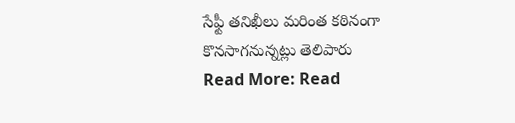సేఫ్టీ తనిఖీలు మరింత కఠినంగా కొనసాగనున్నట్లు తెలిపారు
Read More: Read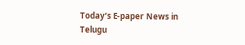Today’s E-paper News in Telugu